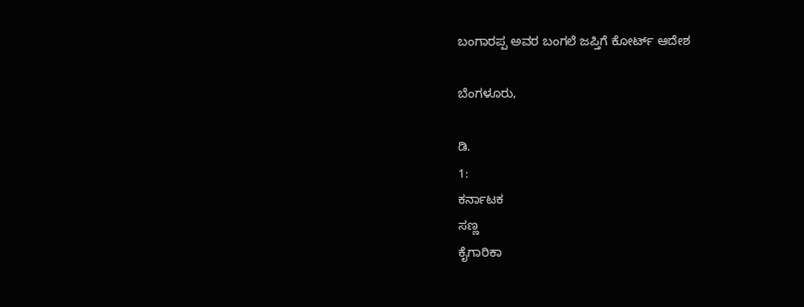ಬಂಗಾರಪ್ಪ ಅವರ ಬಂಗಲೆ ಜಪ್ತಿಗೆ ಕೋರ್ಟ್ ಆದೇಶ

ಬೆಂಗಳೂರು,

ಡಿ.
1:
ಕರ್ನಾಟಕ
ಸಣ್ಣ
ಕೈಗಾರಿಕಾ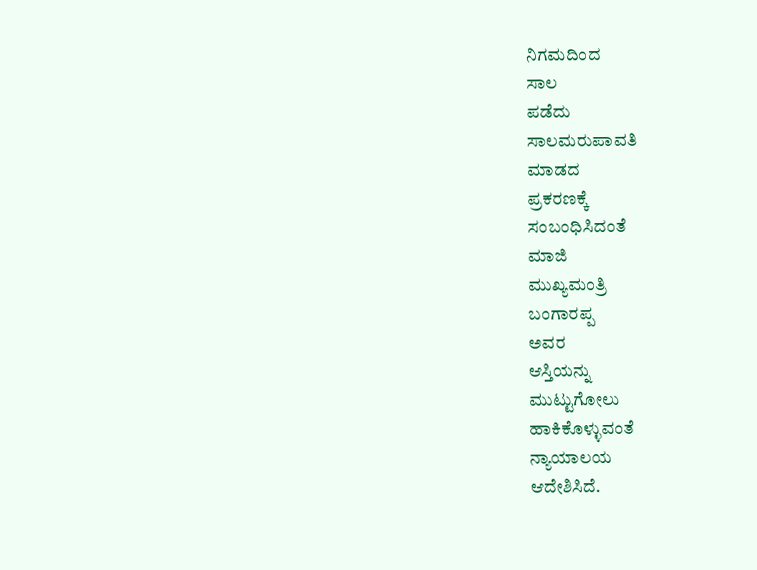ನಿಗಮದಿಂದ
ಸಾಲ
ಪಡೆದು
ಸಾಲಮರುಪಾವತಿ
ಮಾಡದ
ಪ್ರಕರಣಕ್ಕೆ
ಸಂಬಂಧಿಸಿದಂತೆ
ಮಾಜಿ
ಮುಖ್ಯಮಂತ್ರಿ
ಬಂಗಾರಪ್ಪ
ಅವರ
ಆಸ್ತಿಯನ್ನು
ಮುಟ್ಟುಗೋಲು
ಹಾಕಿಕೊಳ್ಳುವಂತೆ
ನ್ಯಾಯಾಲಯ
ಆದೇಶಿಸಿದೆ.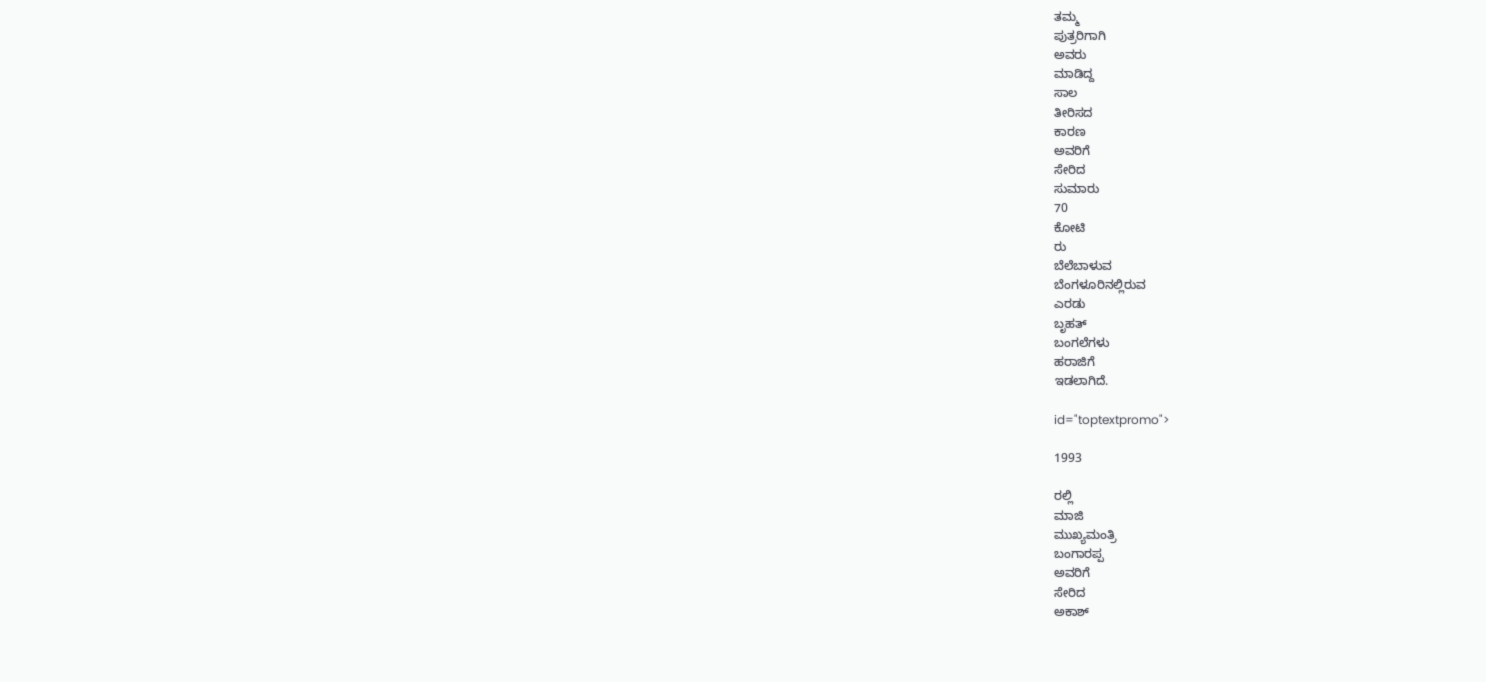ತಮ್ಮ
ಪುತ್ರರಿಗಾಗಿ
ಅವರು
ಮಾಡಿದ್ದ
ಸಾಲ
ತೀರಿಸದ
ಕಾರಣ
ಅವರಿಗೆ
ಸೇರಿದ
ಸುಮಾರು
70
ಕೋಟಿ
ರು
ಬೆಲೆಬಾಳುವ
ಬೆಂಗಳೂರಿನಲ್ಲಿರುವ
ಎರಡು
ಬೃಹತ್
ಬಂಗಲೆಗಳು
ಹರಾಜಿಗೆ
ಇಡಲಾಗಿದೆ.

id="toptextpromo">

1993

ರಲ್ಲಿ
ಮಾಜಿ
ಮುಖ್ಯಮಂತ್ರಿ
ಬಂಗಾರಪ್ಪ
ಅವರಿಗೆ
ಸೇರಿದ
ಅಕಾಶ್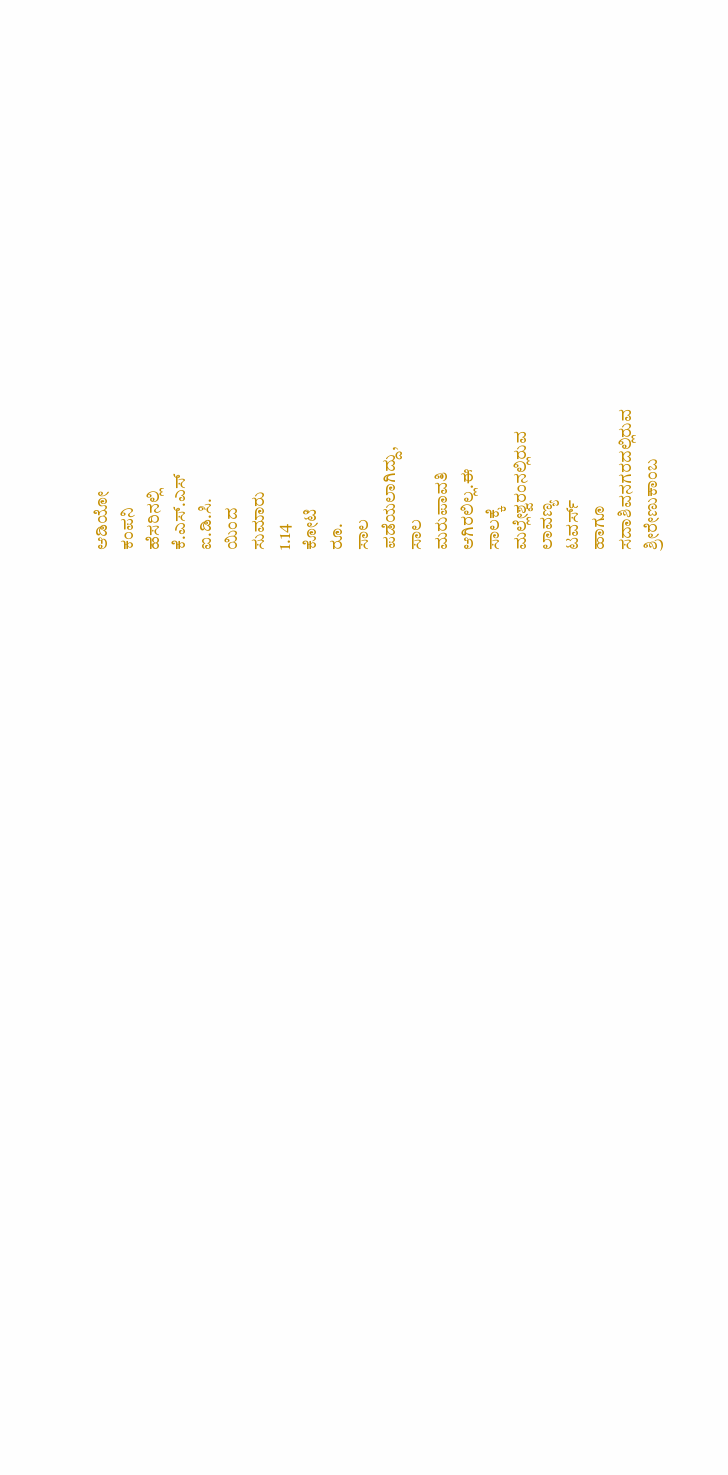ಆಡಿಯೋ
ಕಂಪನಿ
ಹೆಸರಿನಲ್ಲಿ
ಕೆ.ಎಸ್.ಎಸ್
ಐ.ಡಿ.ಸಿ.
ಯಿಂದ
ಸುಮಾರು
1.14
ಕೋಟಿ
ರೂ.
ಸಾಲ
ಪಡೆಯಲಾಗಿದ್ದು,
ಸಾಲ
ಮರುಪಾವತಿ
ಆಗಿರಲಿಲ್ಲ.ಈ
ಸಾಲಕ್ಕೆ
ಮಲ್ಲೇಶ್ವರಂನಲ್ಲಿರುವ
ಲಾವಣ್ಯ
ಟವರ್ಸ್
ಹಾಗೂ
ಸದಾಶಿವನಗರದಲ್ಲಿರುವ
ಶ್ರೀರೇಣುಕಾಂಬ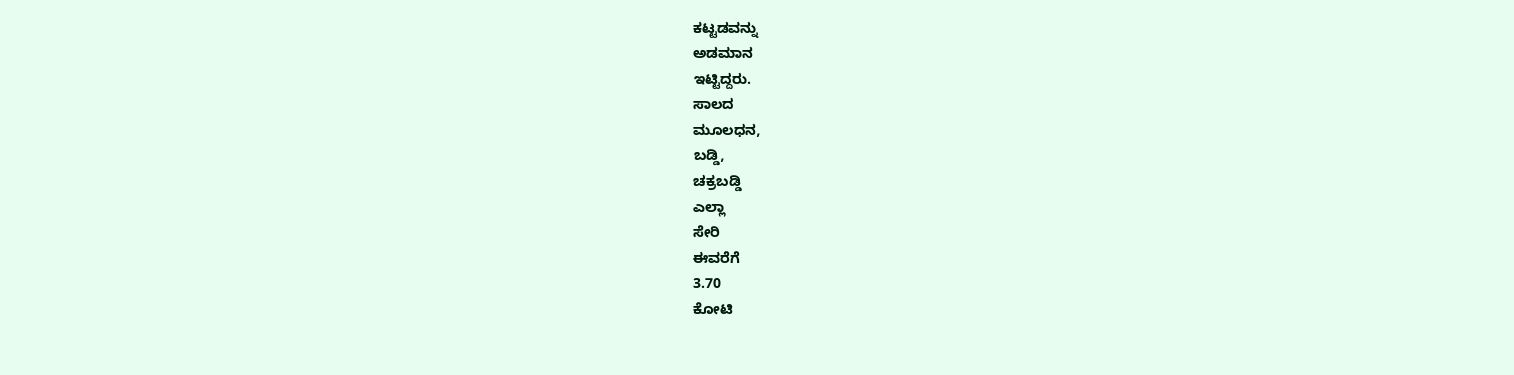ಕಟ್ಟಡವನ್ನು
ಅಡಮಾನ
ಇಟ್ಟಿದ್ದರು.
ಸಾಲದ
ಮೂಲಧನ,
ಬಡ್ಡಿ,
ಚಕ್ರಬಡ್ಡಿ
ಎಲ್ಲಾ
ಸೇರಿ
ಈವರೆಗೆ
3.70
ಕೋಟಿ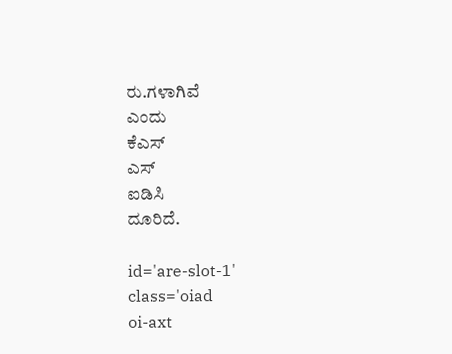ರು.ಗಳಾಗಿವೆ
ಎಂದು
ಕೆಎಸ್
ಎಸ್
ಐಡಿಸಿ
ದೂರಿದೆ.

id='are-slot-1'
class='oiad
oi-axt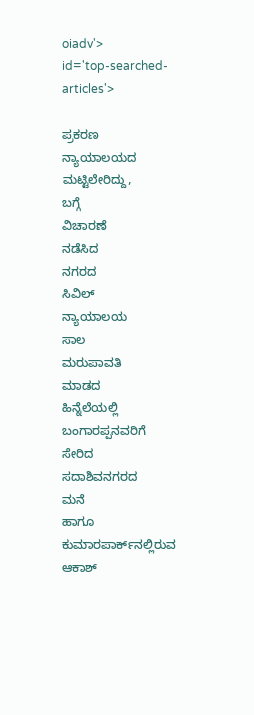oiadv'>
id='top-searched-articles'>

ಪ್ರಕರಣ
ನ್ಯಾಯಾಲಯದ
ಮಟ್ಟಿಲೇರಿದ್ದು,
ಬಗ್ಗೆ
ವಿಚಾರಣೆ
ನಡೆಸಿದ
ನಗರದ
ಸಿವಿಲ್
ನ್ಯಾಯಾಲಯ
ಸಾಲ
ಮರುಪಾವತಿ
ಮಾಡದ
ಹಿನ್ನೆಲೆಯಲ್ಲಿ
ಬಂಗಾರಪ್ಪನವರಿಗೆ
ಸೇರಿದ
ಸದಾಶಿವನಗರದ
ಮನೆ
ಹಾಗೂ
ಕುಮಾರಪಾರ್ಕ್‌ನಲ್ಲಿರುವ
ಆಕಾಶ್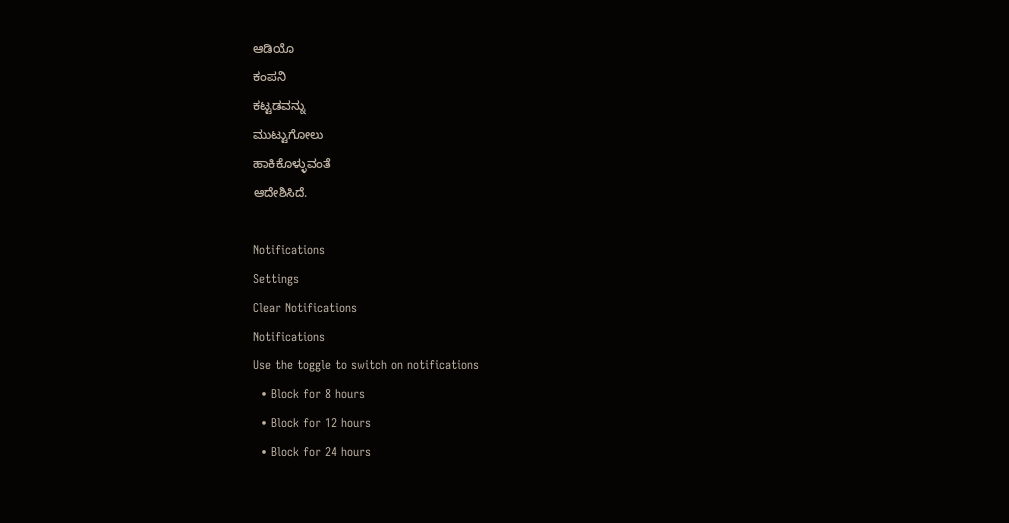ಆಡಿಯೊ
ಕಂಪನಿ
ಕಟ್ಟಡವನ್ನು
ಮುಟ್ಟುಗೋಲು
ಹಾಕಿಕೊಳ್ಳುವಂತೆ
ಆದೇಶಿಸಿದೆ.

Notifications
Settings
Clear Notifications
Notifications
Use the toggle to switch on notifications
  • Block for 8 hours
  • Block for 12 hours
  • Block for 24 hours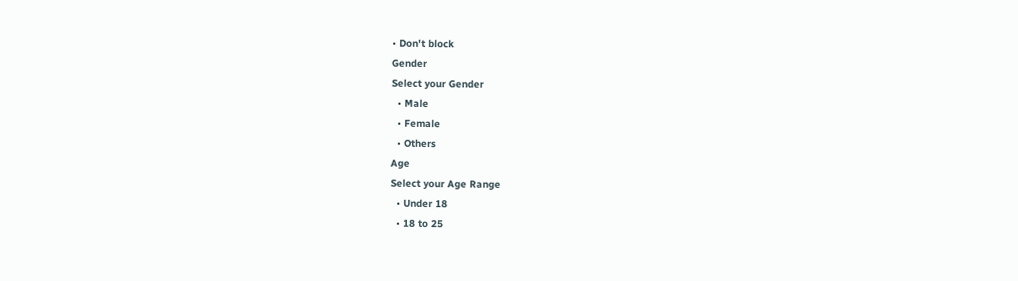• Don't block
Gender
Select your Gender
  • Male
  • Female
  • Others
Age
Select your Age Range
  • Under 18
  • 18 to 25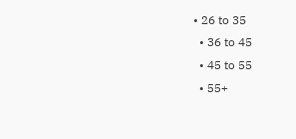• 26 to 35
  • 36 to 45
  • 45 to 55
  • 55+